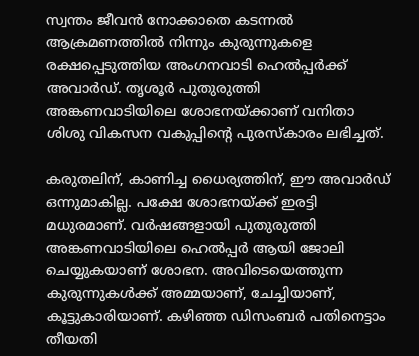സ്വന്തം ജീവൻ നോക്കാതെ കടന്നൽ ആക്രമണത്തിൽ നിന്നും കുരുന്നുകളെ രക്ഷപ്പെടുത്തിയ അംഗനവാടി ഹെൽപ്പർക്ക് അവാർഡ്. തൃശൂർ പുതുരുത്തി അങ്കണവാടിയിലെ ശോഭനയ്ക്കാണ് വനിതാ ശിശു വികസന വകുപ്പിൻ്റെ പുരസ്കാരം ലഭിച്ചത്.

കരുതലിന്, കാണിച്ച ധൈര്യത്തിന്, ഈ അവാർഡ് ഒന്നുമാകില്ല. പക്ഷേ ശോഭനയ്ക്ക് ഇരട്ടി മധുരമാണ്. വർഷങ്ങളായി പുതുരുത്തി അങ്കണവാടിയിലെ ഹെൽപ്പർ ആയി ജോലി ചെയ്യുകയാണ് ശോഭന. അവിടെയെത്തുന്ന കുരുന്നുകൾക്ക് അമ്മയാണ്, ചേച്ചിയാണ്, കൂട്ടുകാരിയാണ്. കഴിഞ്ഞ ഡിസംബർ പതിനെട്ടാം തീയതി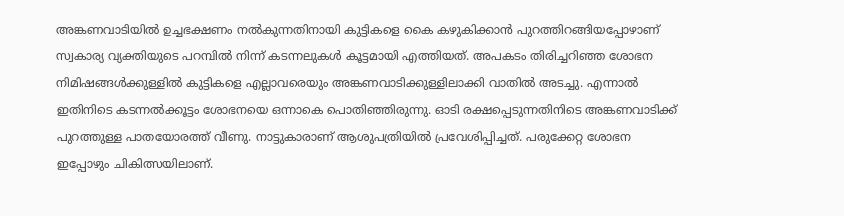അങ്കണവാടിയിൽ ഉച്ചഭക്ഷണം നൽകുന്നതിനായി കുട്ടികളെ കൈ കഴുകിക്കാൻ പുറത്തിറങ്ങിയപ്പോഴാണ് സ്വകാര്യ വ്യക്തിയുടെ പറമ്പിൽ നിന്ന് കടന്നലുകൾ കൂട്ടമായി എത്തിയത്. അപകടം തിരിച്ചറിഞ്ഞ ശോഭന നിമിഷങ്ങൾക്കുള്ളിൽ കുട്ടികളെ എല്ലാവരെയും അങ്കണവാടിക്കുള്ളിലാക്കി വാതിൽ അടച്ചു. എന്നാൽ ഇതിനിടെ കടന്നൽക്കൂട്ടം ശോഭനയെ ഒന്നാകെ പൊതിഞ്ഞിരുന്നു. ഓടി രക്ഷപ്പെടുന്നതിനിടെ അങ്കണവാടിക്ക് പുറത്തുള്ള പാതയോരത്ത് വീണു. നാട്ടുകാരാണ് ആശുപത്രിയിൽ പ്രവേശിപ്പിച്ചത്. പരുക്കേറ്റ ശോഭന ഇപ്പോഴും ചികിത്സയിലാണ്.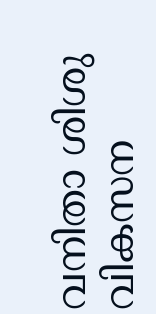വനിതാ ശിശു വികസന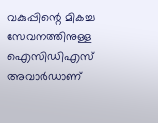വകുപ്പിന്റെ മികച്ച സേവനത്തിനുള്ള ഐസിഡിഎസ് അവാർഡാണ്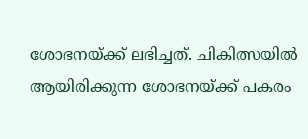ശോഭനയ്ക്ക് ലഭിച്ചത്. ചികിത്സയിൽ ആയിരിക്കുന്ന ശോഭനയ്ക്ക് പകരം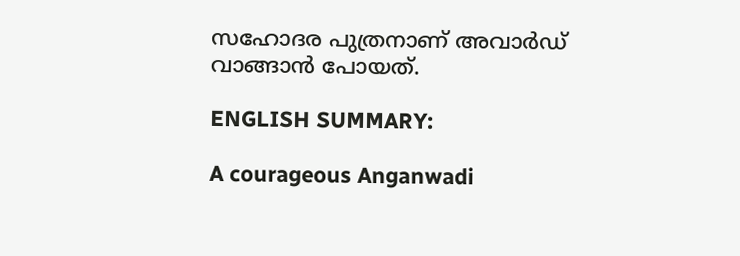സഹോദര പുത്രനാണ് അവാർഡ് വാങ്ങാൻ പോയത്.

ENGLISH SUMMARY:

A courageous Anganwadi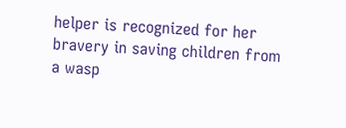helper is recognized for her bravery in saving children from a wasp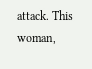attack. This woman,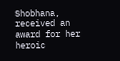Shobhana, received an award for her heroic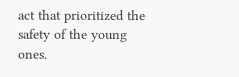act that prioritized the safety of the young ones.